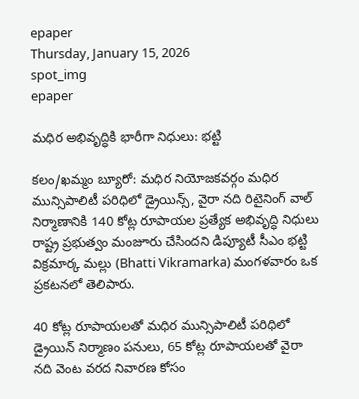epaper
Thursday, January 15, 2026
spot_img
epaper

మధిర అభివృద్ధికి భారీగా నిధులు: భట్టి

కలం/ఖమ్మం బ్యూరో: మధిర నియోజకవర్గం మధిర మున్సిపాలిటీ పరిధిలో డ్రైయిన్స్, వైరా నది రిటైనింగ్ వాల్ నిర్మాణానికి 140 కోట్ల రూపాయల ప్రత్యేక అభివృద్ధి నిధులు రాష్ట్ర ప్రభుత్వం మంజూరు చేసిందని డిప్యూటీ సీఎం భట్టి విక్రమార్క మల్లు (Bhatti Vikramarka) మంగళవారం ఒక ప్రకటనలో తెలిపారు.

40 కోట్ల రూపాయలతో మధిర మున్సిపాలిటీ పరిధిలో డ్రైయిన్ నిర్మాణం పనులు, 65 కోట్ల రూపాయలతో వైరా నది వెంట వరద నివారణ కోసం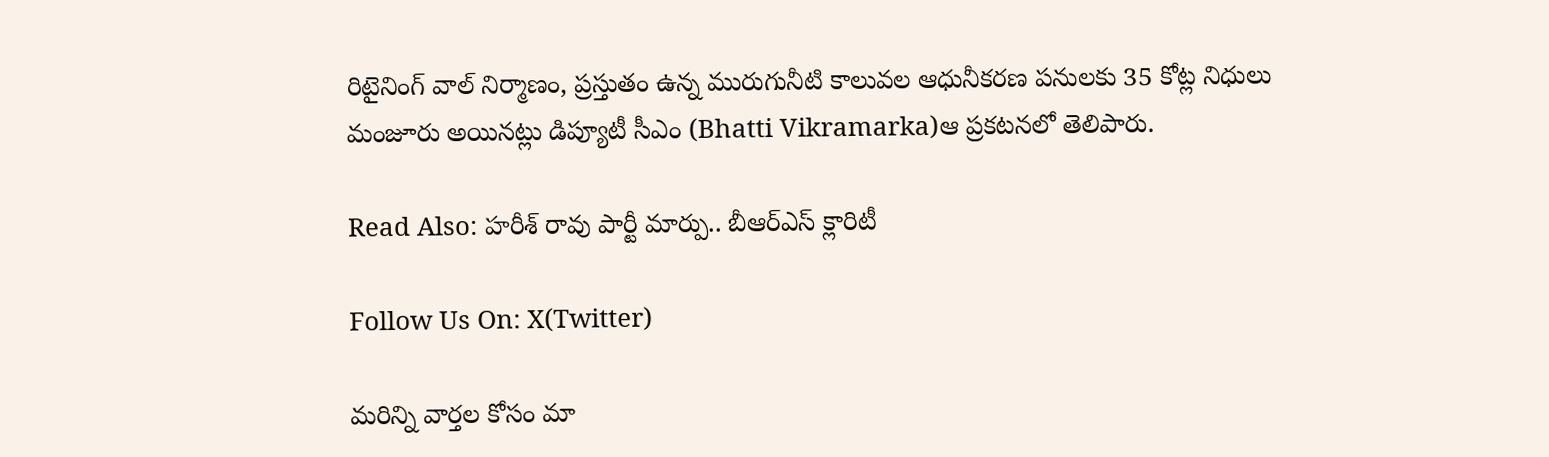రిటైనింగ్ వాల్ నిర్మాణం, ప్రస్తుతం ఉన్న మురుగునీటి కాలువల ఆధునీకరణ పనులకు 35 కోట్ల నిధులు మంజూరు అయినట్లు డిప్యూటీ సీఎం (Bhatti Vikramarka)ఆ ప్రకటనలో తెలిపారు.

Read Also: హరీశ్ రావు పార్టీ మార్పు.. బీఆర్ఎస్ క్లారిటీ

Follow Us On: X(Twitter)

మ‌రిన్ని వార్త‌ల కోసం మా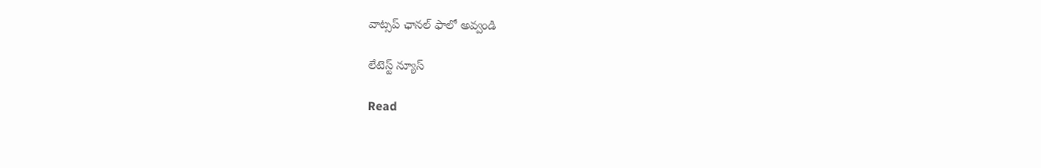వాట్స‌ప్ ఛాన‌ల్ ఫాలో అవ్వండి

లేటెస్ట్ న్యూస్‌

Read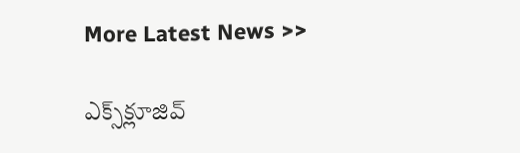More Latest News >>

ఎక్స్‌క్లూజివ్‌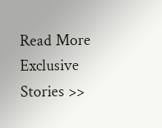Read More Exclusive Stories >>